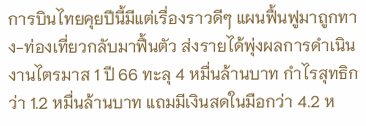การบินไทยคุยปีนี้มีแต่เรื่องราวดีๆ แผนฟื้นฟูมาถูกทาง-ท่องเที่ยวกลับมาฟื้นตัว ส่งรายได้พุ่งผลการดำเนินงานไตรมาส 1 ปี 66 ทะลุ 4 หมื่นล้านบาท กำไรสุทธิกว่า 1.2 หมื่นล้านบาท แถมมีเงินสดในมือกว่า 4.2 ห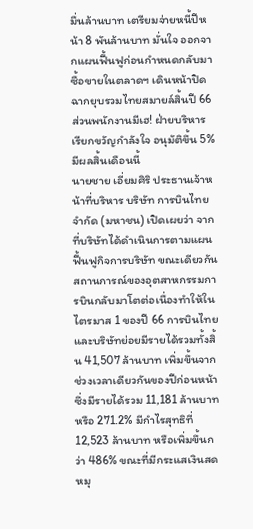มื่นล้านบาท เตรียมจ่ายหนี้ปีหน้า 8 พันล้านบาท มั่นใจ ออกจากแผนฟื้นฟูก่อนกำหนดกลับมาซื้อขายในตลาดฯ เดินหน้าปิดฉากยุบรวมไทยสมายล์สิ้นปี 66 ส่วนพนักงานมีเฮ! ฝ่ายบริหาร เรียกขวัญกำลังใจ อนุมัติขึ้น 5% มีผลสิ้นเดือนนี้
นายชาย เอี่ยมศิริ ประธานเจ้าหน้าที่บริหาร บริษัท การบินไทย จำกัด (มหาชน) เปิดเผยว่า จากที่บริษัทได้ดำเนินการตามแผนฟื้นฟูกิจการบริษัท ขณะเดียวกันสถานการณ์ของอุตสาหกรรมการบินกลับมาโตต่อเนื่องทำให้ในไตรมาส 1 ของปี 66 การบินไทยและบริษัทย่อยมีรายได้รวมทั้งสิ้น 41,507 ล้านบาท เพิ่มขึ้นจากช่วงเวลาเดียวกันของปีก่อนหน้าซึ่งมีรายได้รวม 11,181 ล้านบาท หรือ 271.2% มีกำไรสุทธิที่ 12,523 ล้านบาท หรือเพิ่มขึ้นกว่า 486% ขณะที่มีกระแสเงินสดหมุ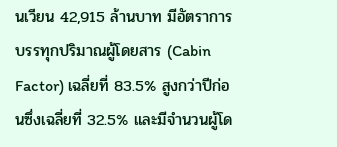นเวียน 42,915 ล้านบาท มีอัตราการบรรทุกปริมาณผู้โดยสาร (Cabin Factor) เฉลี่ยที่ 83.5% สูงกว่าปีก่อนซึ่งเฉลี่ยที่ 32.5% และมีจำนวนผู้โด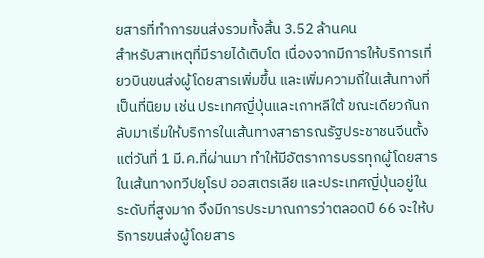ยสารที่ทำการขนส่งรวมทั้งสิ้น 3.52 ล้านคน
สำหรับสาเหตุที่มีรายได้เติบโต เนื่องจากมีการให้บริการเที่ยวบินขนส่งผู้โดยสารเพิ่มขึ้น และเพิ่มความถี่ในเส้นทางที่เป็นที่นิยม เช่น ประเทศญี่ปุ่นและเกาหลีใต้ ขณะเดียวกันกลับมาเริ่มให้บริการในเส้นทางสาธารณรัฐประชาชนจีนตั้งแต่วันที่ 1 มี.ค.ที่ผ่านมา ทำให้มีอัตราการบรรทุกผู้โดยสารในเส้นทางทวีปยุโรป ออสเตรเลีย และประเทศญี่ปุ่นอยู่ในระดับที่สูงมาก จึงมีการประมาณการว่าตลอดปี 66 จะให้บริการขนส่งผู้โดยสาร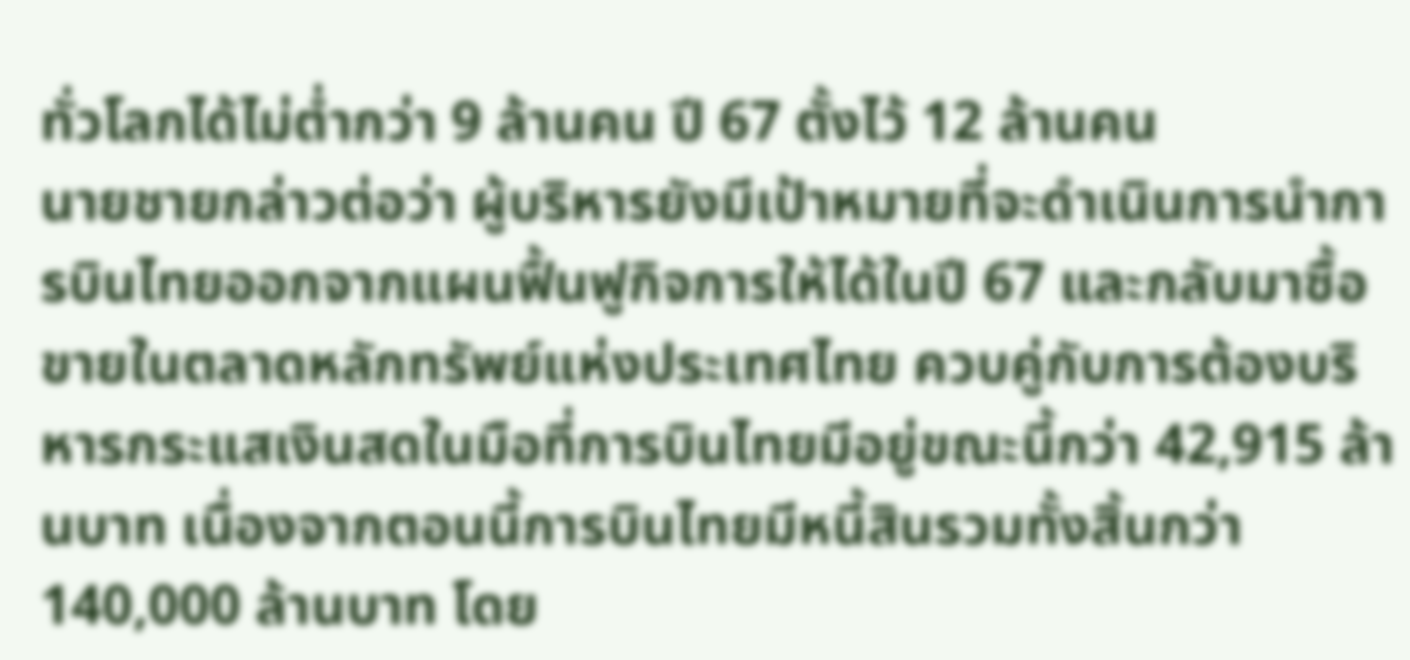ทั่วโลกได้ไม่ต่ำกว่า 9 ล้านคน ปี 67 ตั้งไว้ 12 ล้านคน
นายชายกล่าวต่อว่า ผู้บริหารยังมีเป้าหมายที่จะดำเนินการนำการบินไทยออกจากแผนฟื้นฟูกิจการให้ได้ในปี 67 และกลับมาซื้อขายในตลาดหลักทรัพย์แห่งประเทศไทย ควบคู่กับการต้องบริหารกระแสเงินสดในมือที่การบินไทยมีอยู่ขณะนี้กว่า 42,915 ล้านบาท เนื่องจากตอนนี้การบินไทยมีหนี้สินรวมทั้งสิ้นกว่า 140,000 ล้านบาท โดย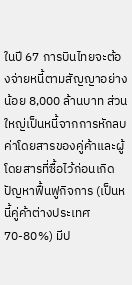ในปี 67 การบินไทยจะต้องจ่ายหนี้ตามสัญญาอย่างน้อย 8,000 ล้านบาท ส่วนใหญ่เป็นหนี้จากการหักลบค่าโดยสารของคู่ค้าและผู้โดยสารที่ซื้อไว้ก่อนเกิดปัญหาฟื้นฟูกิจการ (เป็นหนี้คู่ค้าต่างประเทศ 70-80%) มีป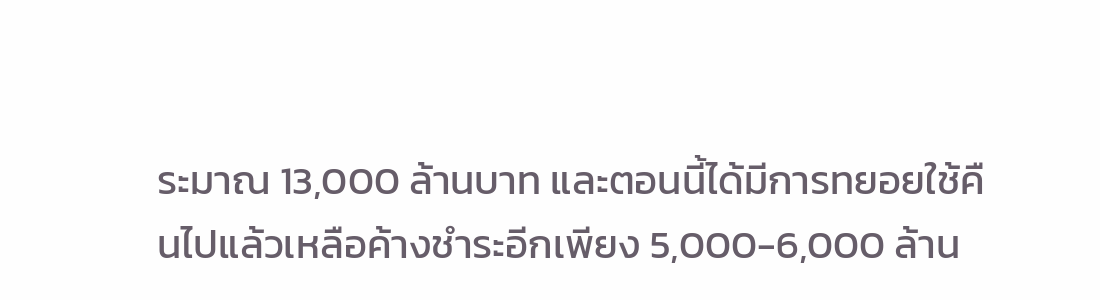ระมาณ 13,000 ล้านบาท และตอนนี้ได้มีการทยอยใช้คืนไปแล้วเหลือค้างชำระอีกเพียง 5,000-6,000 ล้าน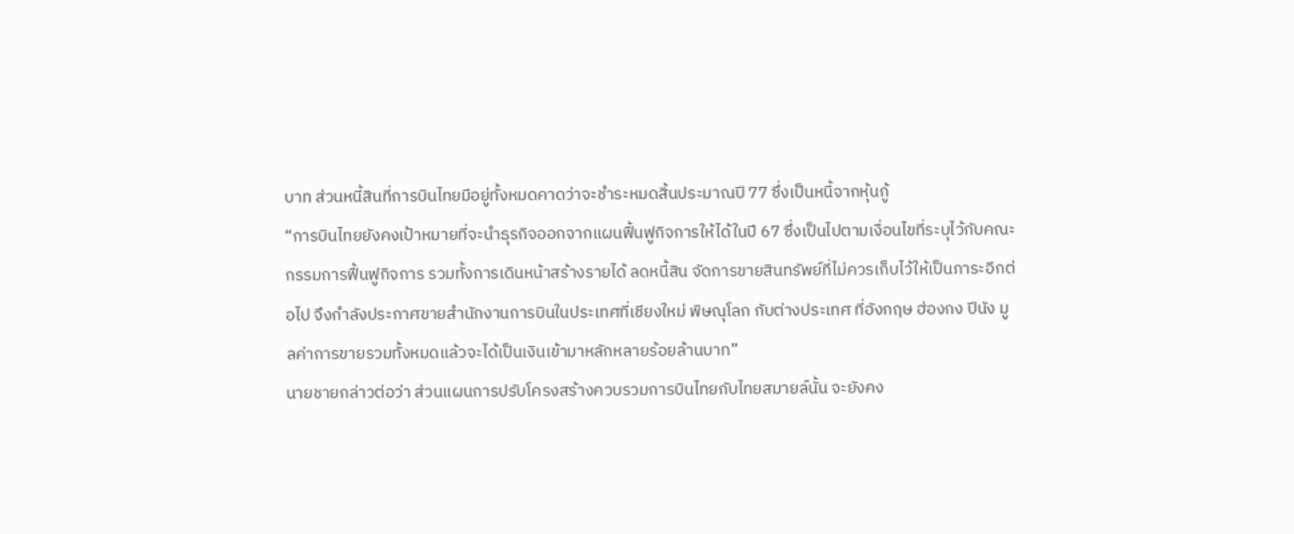บาท ส่วนหนี้สินที่การบินไทยมีอยู่ทั้งหมดคาดว่าจะชำระหมดสิ้นประมาณปี 77 ซึ่งเป็นหนี้จากหุ้นกู้
“การบินไทยยังคงเป้าหมายที่จะนำธุรกิจออกจากแผนฟื้นฟูกิจการให้ได้ในปี 67 ซึ่งเป็นไปตามเงื่อนไขที่ระบุไว้กับคณะกรรมการฟื้นฟูกิจการ รวมทั้งการเดินหน้าสร้างรายได้ ลดหนี้สิน จัดการขายสินทรัพย์ที่ไม่ควรเก็บไว้ให้เป็นภาระอีกต่อไป จึงกำลังประกาศขายสำนักงานการบินในประเทศที่เชียงใหม่ พิษณุโลก กับต่างประเทศ ที่อังกฤษ ฮ่องกง ปีนัง มูลค่าการขายรวมทั้งหมดแล้วจะได้เป็นเงินเข้ามาหลักหลายร้อยล้านบาท”
นายชายกล่าวต่อว่า ส่วนแผนการปรับโครงสร้างควบรวมการบินไทยกับไทยสมายล์นั้น จะยังคง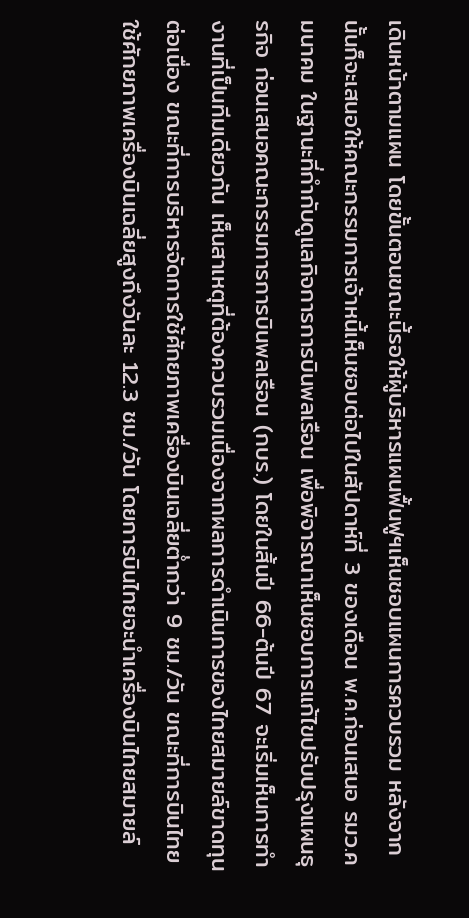เดินหน้าตามแผน โดยขั้นตอนขณะนี้รอให้ผู้บริหารแผนฟื้นฟูฯเห็นชอบแผนการควบรวม หลังจากนั้นก็จะเสนอให้คณะกรรมการเจ้าหนี้เห็นชอบต่อไปในสัปดาห์ที่ 3 ของเดือน พ.ค.ก่อนเสนอ รมว.คมนาคม ในฐานะที่กำกับดูแลกิจการการบินพลเรือน เพื่อพิจารณาเห็นชอบการแก้ไขปรับปรุงแผนธุรกิจ ก่อนเสนอคณะกรรมการการบินพลเรือน (กบร.) โดยในสิ้นปี 66-ต้นปี 67 จะเริ่มเห็นการทำงานที่เป็นทีมเดียวกัน เห็นสาเหตุที่ต้องควบรวมเนื่องจากผลการดำเนินการของไทยสมายล์ขาดทุนต่อเนื่อง ขณะที่การบริหารจัดการใช้ศักยภาพเครื่องบินเฉลี่ยต่ำกว่า 9 ชม./วัน ขณะที่การบินไทยใช้ศักยภาพเครื่องบินเฉลี่ยสูงถึงวันละ 12.3 ชม./วัน โดยการบินไทยจะนำเครื่องบินไทยสมายล์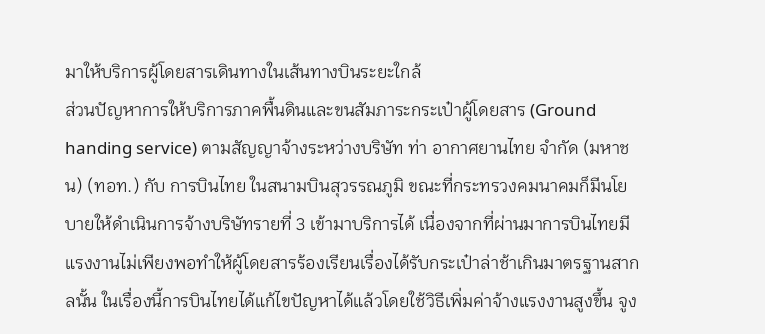มาให้บริการผู้โดยสารเดินทางในเส้นทางบินระยะใกล้
ส่วนปัญหาการให้บริการภาคพื้นดินและขนสัมภาระกระเป๋าผู้โดยสาร (Ground handing service) ตามสัญญาจ้างระหว่างบริษัท ท่า อากาศยานไทย จำกัด (มหาชน) (ทอท.) กับ การบินไทย ในสนามบินสุวรรณภูมิ ขณะที่กระทรวงคมนาคมก็มีนโยบายให้ดำเนินการจ้างบริษัทรายที่ 3 เข้ามาบริการได้ เนื่องจากที่ผ่านมาการบินไทยมีแรงงานไม่เพียงพอทำให้ผู้โดยสารร้องเรียนเรื่องได้รับกระเป๋าล่าช้าเกินมาตรฐานสากลนั้น ในเรื่องนี้การบินไทยได้แก้ไขปัญหาได้แล้วโดยใช้วิธีเพิ่มค่าจ้างแรงงานสูงขึ้น จูง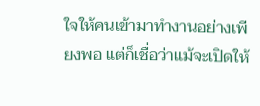ใจให้คนเข้ามาทำงานอย่างเพียงพอ แต่ก็เชื่อว่าแม้จะเปิดให้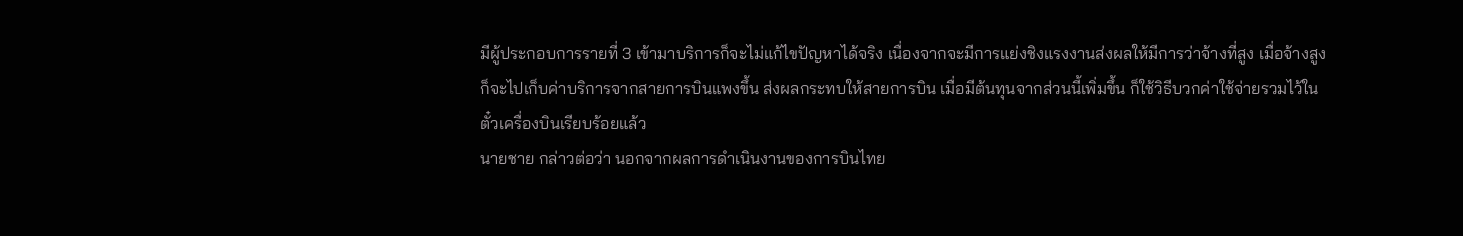มีผู้ประกอบการรายที่ 3 เข้ามาบริการก็จะไม่แก้ไขปัญหาได้จริง เนื่องจากจะมีการแย่งชิงแรงงานส่งผลให้มีการว่าจ้างที่สูง เมื่อจ้างสูงก็จะไปเก็บค่าบริการจากสายการบินแพงขึ้น ส่งผลกระทบให้สายการบิน เมื่อมีต้นทุนจากส่วนนี้เพิ่มขึ้น ก็ใช้วิธีบวกค่าใช้จ่ายรวมไว้ในตั๋วเครื่องบินเรียบร้อยแล้ว
นายชาย กล่าวต่อว่า นอกจากผลการดำเนินงานของการบินไทย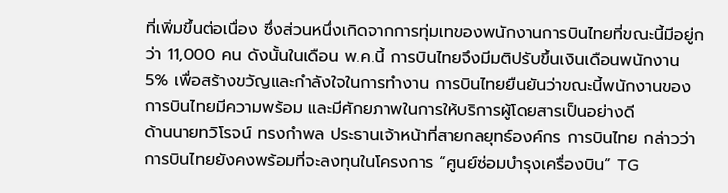ที่เพิ่มขึ้นต่อเนื่อง ซึ่งส่วนหนึ่งเกิดจากการทุ่มเทของพนักงานการบินไทยที่ขณะนี้มีอยู่กว่า 11,000 คน ดังนั้นในเดือน พ.ค.นี้ การบินไทยจึงมีมติปรับขึ้นเงินเดือนพนักงาน 5% เพื่อสร้างขวัญและกำลังใจในการทำงาน การบินไทยยืนยันว่าขณะนี้พนักงานของการบินไทยมีความพร้อม และมีศักยภาพในการให้บริการผู้โดยสารเป็นอย่างดี
ด้านนายทวิโรจน์ ทรงกำพล ประธานเจ้าหน้าที่สายกลยุทธ์องค์กร การบินไทย กล่าวว่า การบินไทยยังคงพร้อมที่จะลงทุนในโครงการ “ศูนย์ซ่อมบำรุงเครื่องบิน” TG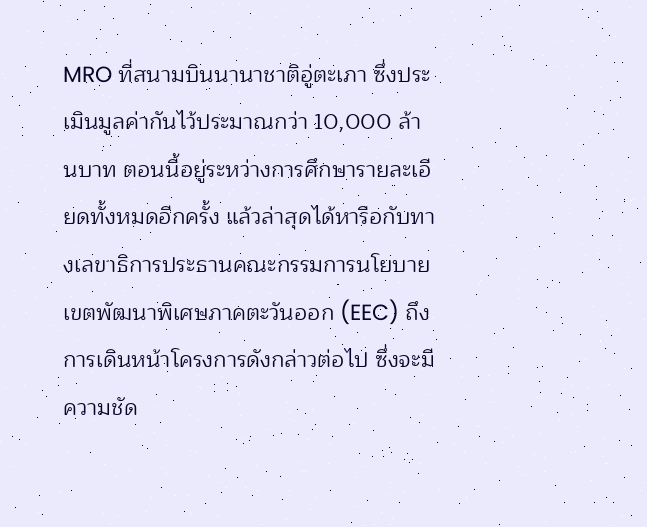MRO ที่สนามบินนานาชาติอู่ตะเภา ซึ่งประเมินมูลค่ากันไว้ประมาณกว่า 10,000 ล้านบาท ตอนนี้อยู่ระหว่างการศึกษารายละเอียดทั้งหมดอีกครั้ง แล้วล่าสุดได้หารือกับทางเลขาธิการประธานคณะกรรมการนโยบายเขตพัฒนาพิเศษภาคตะวันออก (EEC) ถึงการเดินหน้าโครงการดังกล่าวต่อไป ซึ่งจะมีความชัด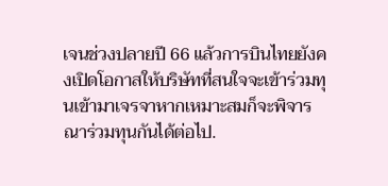เจนช่วงปลายปี 66 แล้วการบินไทยยังคงเปิดโอกาสให้บริษัทที่สนใจจะเข้าร่วมทุนเข้ามาเจรจาหากเหมาะสมก็จะพิจารณาร่วมทุนกันได้ต่อไป.